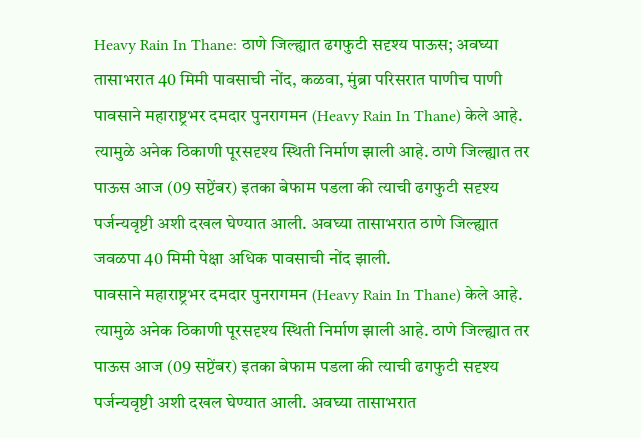Heavy Rain In Thane: ठाणे जिल्ह्यात ढगफुटी सदृश्य पाऊस; अवघ्या तासाभरात 40 मिमी पावसाची नोंद, कळवा, मुंब्रा परिसरात पाणीच पाणी
पावसाने महाराष्ट्रभर दमदार पुनरागमन (Heavy Rain In Thane) केले आहे. त्यामुळे अनेक ठिकाणी पूरसदृश्य स्थिती निर्माण झाली आहे. ठाणे जिल्ह्यात तर पाऊस आज (09 सप्टेंबर) इतका बेफाम पडला की त्याची ढगफुटी सदृश्य पर्जन्यवृष्टी अशी दखल घेण्यात आली. अवघ्या तासाभरात ठाणे जिल्ह्यात जवळपा 40 मिमी पेक्षा अधिक पावसाची नोंद झाली.
पावसाने महाराष्ट्रभर दमदार पुनरागमन (Heavy Rain In Thane) केले आहे. त्यामुळे अनेक ठिकाणी पूरसदृश्य स्थिती निर्माण झाली आहे. ठाणे जिल्ह्यात तर पाऊस आज (09 सप्टेंबर) इतका बेफाम पडला की त्याची ढगफुटी सदृश्य पर्जन्यवृष्टी अशी दखल घेण्यात आली. अवघ्या तासाभरात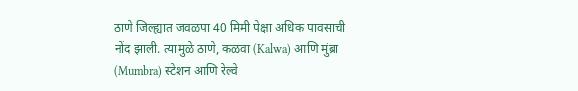ठाणे जिल्ह्यात जवळपा 40 मिमी पेक्षा अधिक पावसाची नोंद झाली. त्यामुळे ठाणे, कळवा (Kalwa) आणि मुंब्रा (Mumbra) स्टेशन आणि रेल्वे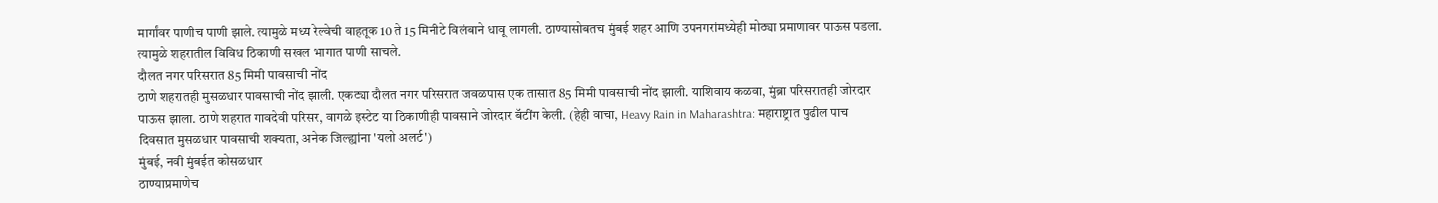मार्गांवर पाणीच पाणी झाले. त्यामुळे मध्य रेल्वेची वाहतूक 10 ते 15 मिनीटे विलंबाने धावू लागली. ठाण्यासोबतच मुंबई शहर आणि उपनगरांमध्येही मोठ्या प्रमाणावर पाऊस पडला. त्यामुळे शहरातील विविध ठिकाणी सखल भागात पाणी साचले.
दौलत नगर परिसरात 85 मिमी पावसाची नोंद
ठाणे शहरातही मुसळधार पावसाची नोंद झाली. एकट्या दौलत नगर परिसरात जवळपास एक तासात 85 मिमी पावसाची नोंद झाली. याशिवाय कळवा, मुंब्रा परिसरातही जोरदार पाऊस झाला. ठाणे शहरात गावदेवी परिसर, वागळे इस्टेट या ठिकाणीही पावसाने जोरदार बॅटींग केली. (हेही वाचा, Heavy Rain in Maharashtra: महाराष्ट्रात पुढील पाच दिवसात मुसळधार पावसाची शक्यता, अनेक जिल्ह्यांना 'यलो अलर्ट')
मुंबई, नवी मुंबईत कोसळधार
ठाण्याप्रमाणेच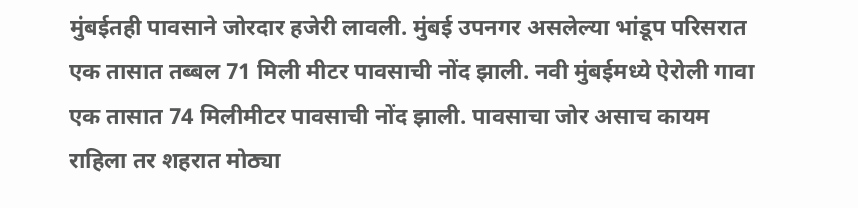मुंबईतही पावसाने जोरदार हजेरी लावली. मुंबई उपनगर असलेल्या भांडूप परिसरात एक तासात तब्बल 71 मिली मीटर पावसाची नोंद झाली. नवी मुंबईमध्ये ऐरोली गावा एक तासात 74 मिलीमीटर पावसाची नोंद झाली. पावसाचा जोर असाच कायम राहिला तर शहरात मोठ्या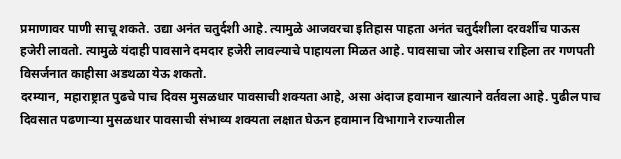प्रमाणावर पाणी साचू शकते. उद्या अनंत चतुर्दशी आहे. त्यामुळे आजवरचा इतिहास पाहता अनंत चतुर्दशीला दरवर्शीच पाऊस हजेरी लावतो. त्यामुळे यंदाही पावसाने दमदार हजेरी लावल्याचे पाहायला मिळत आहे. पावसाचा जोर असाच राहिला तर गणपती विसर्जनात काहीसा अडथळा येऊ शकतो.
दरम्यान, महाराष्ट्रात पुढचे पाच दिवस मुसळधार पावसाची शक्यता आहे, असा अंदाज हवामान खात्याने वर्तवला आहे. पुढील पाच दिवसात पढणाऱ्या मुसळधार पावसाची संभाव्य शक्यता लक्षात घेऊन हवामान विभागाने राज्यातील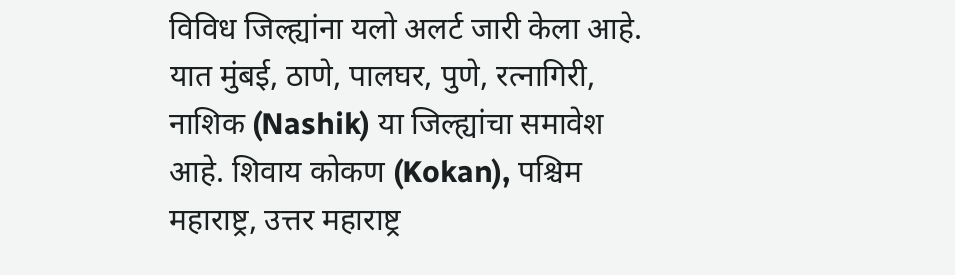विविध जिल्ह्यांना यलो अलर्ट जारी केला आहे. यात मुंबई, ठाणे, पालघर, पुणे, रत्नागिरी, नाशिक (Nashik) या जिल्ह्यांचा समावेश आहे. शिवाय कोकण (Kokan), पश्चिम महाराष्ट्र, उत्तर महाराष्ट्र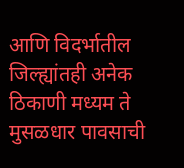आणि विदर्भातील जिल्ह्यांतही अनेक ठिकाणी मध्यम ते मुसळधार पावसाची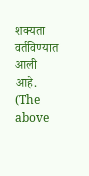शक्यता वर्तविण्यात आली आहे.
(The above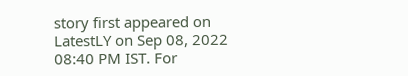story first appeared on LatestLY on Sep 08, 2022 08:40 PM IST. For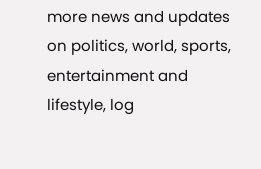more news and updates on politics, world, sports, entertainment and lifestyle, log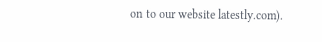on to our website latestly.com).